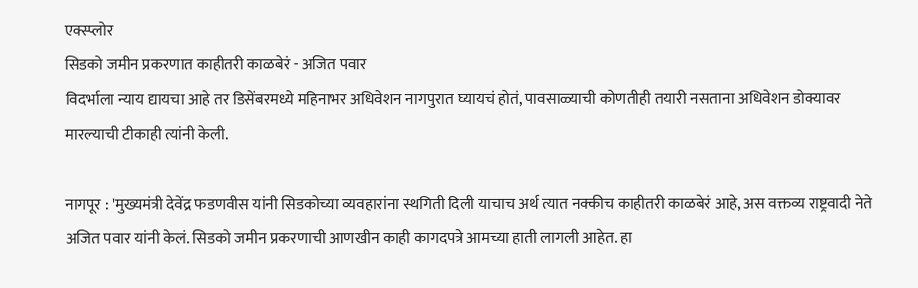एक्स्प्लोर
सिडको जमीन प्रकरणात काहीतरी काळबेरं - अजित पवार
विदर्भाला न्याय द्यायचा आहे तर डिसेंबरमध्ये महिनाभर अधिवेशन नागपुरात घ्यायचं होतं, पावसाळ्याची कोणतीही तयारी नसताना अधिवेशन डोक्यावर मारल्याची टीकाही त्यांनी केली.

नागपूर : 'मुख्यमंत्री देवेंद्र फडणवीस यांनी सिडकोच्या व्यवहारांना स्थगिती दिली याचाच अर्थ त्यात नक्कीच काहीतरी काळबेरं आहे, अस वक्तव्य राष्ट्रवादी नेते अजित पवार यांनी केलं. सिडको जमीन प्रकरणाची आणखीन काही कागदपत्रे आमच्या हाती लागली आहेत. हा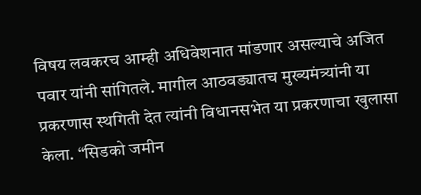विषय लवकरच आम्ही अधिवेशनात मांडणार असल्याचे अजित पवार यांनी सांगितले. मागील आठवड्यातच मुख्यमंत्र्यांनी या प्रकरणास स्थगिती देत त्यांनी विधानसभेत या प्रकरणाचा खुलासा केला. “सिडको जमीन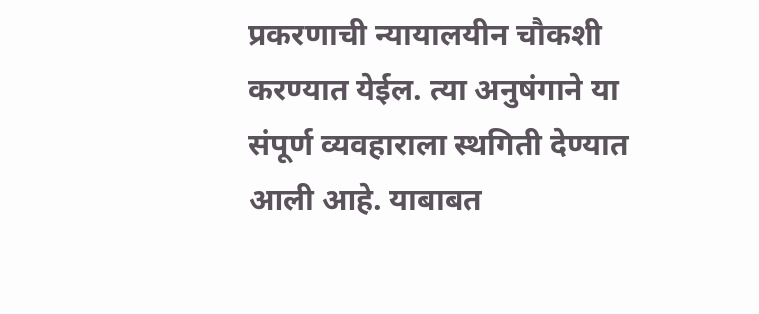प्रकरणाची न्यायालयीन चौकशी करण्यात येईल. त्या अनुषंगाने या संपूर्ण व्यवहाराला स्थगिती देण्यात आली आहे. याबाबत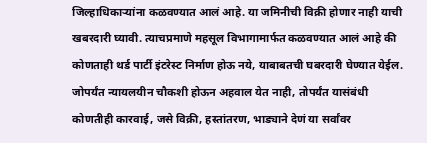जिल्हाधिकाऱ्यांना कळवण्यात आलं आहे. या जमिनीची विक्री होणार नाही याची खबरदारी घ्यावी. त्याचप्रमाणे महसूल विभागामार्फत कळवण्यात आलं आहे की कोणताही थर्ड पार्टी इंटरेस्ट निर्माण होऊ नये, याबाबतची घबरदारी घेण्यात येईल. जोपर्यंत न्यायलयीन चौकशी होऊन अहवाल येत नाही, तोपर्यंत यासंबंधी कोणतीही कारवाई, जसे विक्री, हस्तांतरण, भाड्याने देणं या सर्वांवर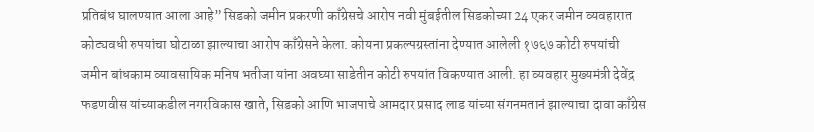प्रतिबंध घालण्यात आला आहे” सिडको जमीन प्रकरणी काँग्रेसचे आरोप नवी मुंबईतील सिडकोच्या 24 एकर जमीन व्यवहारात कोट्यवधी रुपयांचा घोटाळा झाल्याचा आरोप काँग्रेसने केला. कोयना प्रकल्पग्रस्तांना देण्यात आलेली १७६७ कोटी रुपयांची जमीन बांधकाम व्यावसायिक मनिष भतीजा यांना अवघ्या साडेतीन कोटी रुपयांत विकण्यात आली. हा व्यवहार मुख्यमंत्री देवेंद्र फडणवीस यांच्याकडील नगरविकास खाते, सिडको आणि भाजपाचे आमदार प्रसाद लाड यांच्या संगनमतानं झाल्याचा दावा काँग्रेस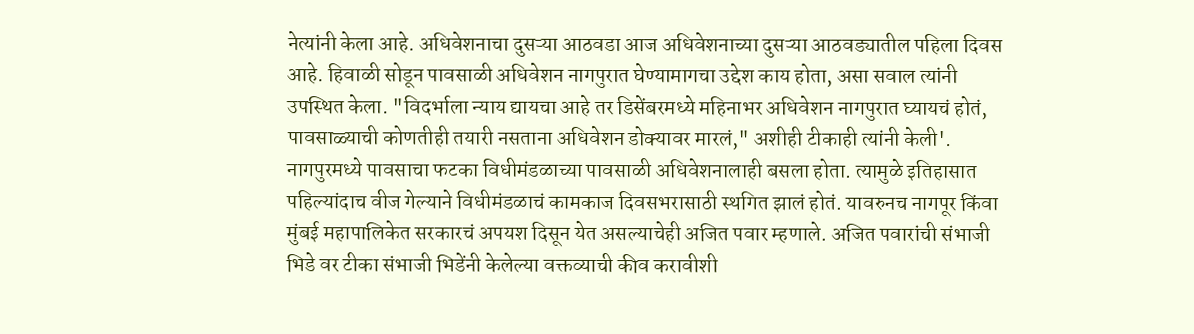नेत्यांनी केला आहे. अधिवेशनाचा दुसऱ्या आठवडा आज अधिवेशनाच्या दुसऱ्या आठवड्यातील पहिला दिवस आहे. हिवाळी सोडून पावसाळी अधिवेशन नागपुरात घेण्यामागचा उद्देश काय होता, असा सवाल त्यांनी उपस्थित केला. "विदर्भाला न्याय द्यायचा आहे तर डिसेंबरमध्ये महिनाभर अधिवेशन नागपुरात घ्यायचं होतं, पावसाळ्याची कोणतीही तयारी नसताना अधिवेशन डोक्यावर मारलं," अशीही टीकाही त्यांनी केली'. नागपुरमध्ये पावसाचा फटका विधीमंडळाच्या पावसाळी अधिवेशनालाही बसला होता. त्यामुळे इतिहासात पहिल्यांदाच वीज गेल्याने विधीमंडळाचं कामकाज दिवसभरासाठी स्थगित झालं होतं. यावरुनच नागपूर किंवा मुंबई महापालिकेत सरकारचं अपयश दिसून येत असल्याचेही अजित पवार म्हणाले. अजित पवारांची संभाजी भिडे वर टीका संभाजी भिडेंनी केलेल्या वक्तव्याची कीव करावीशी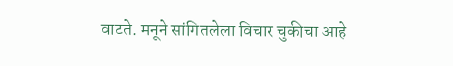वाटते. मनूने सांगितलेला विचार चुकीचा आहे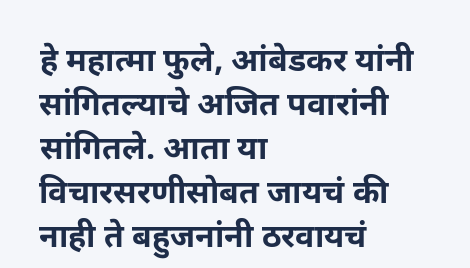हे महात्मा फुले, आंबेडकर यांनी सांगितल्याचे अजित पवारांनी सांगितले. आता या विचारसरणीसोबत जायचं की नाही ते बहुजनांनी ठरवायचं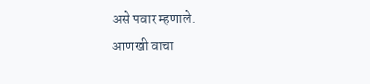असे पवार म्हणाले.
आणखी वाचा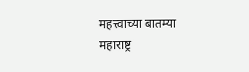महत्त्वाच्या बातम्या
महाराष्ट्र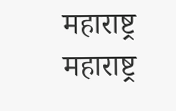महाराष्ट्र
महाराष्ट्र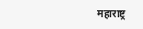महाराष्ट्र